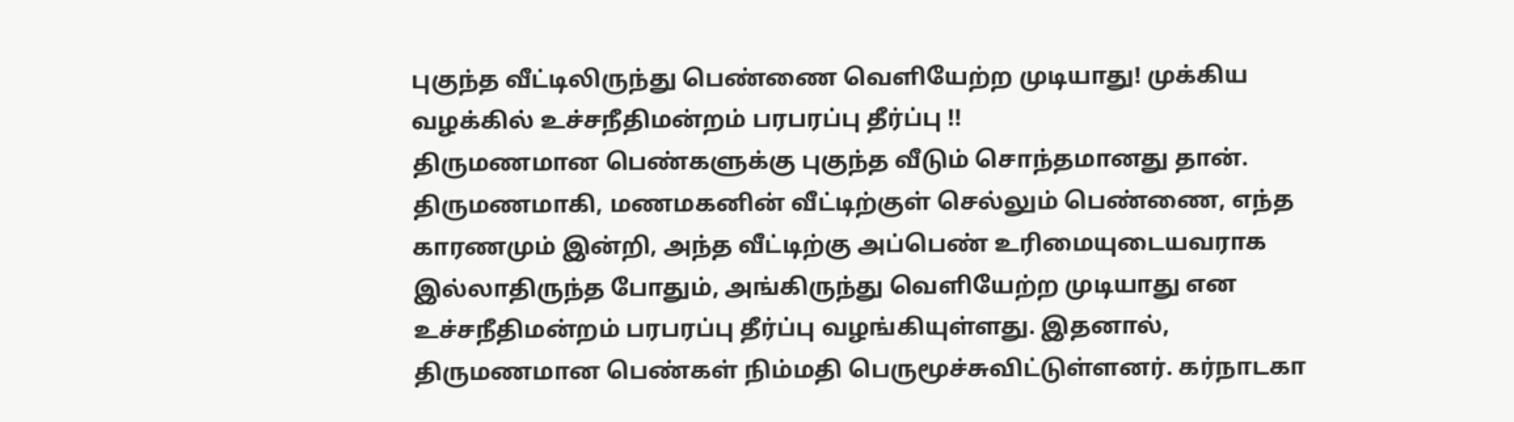புகுந்த வீட்டிலிருந்து பெண்ணை வெளியேற்ற முடியாது! முக்கிய வழக்கில் உச்சநீதிமன்றம் பரபரப்பு தீர்ப்பு !!
திருமணமான பெண்களுக்கு புகுந்த வீடும் சொந்தமானது தான். திருமணமாகி, மணமகனின் வீட்டிற்குள் செல்லும் பெண்ணை, எந்த காரணமும் இன்றி, அந்த வீட்டிற்கு அப்பெண் உரிமையுடையவராக இல்லாதிருந்த போதும், அங்கிருந்து வெளியேற்ற முடியாது என உச்சநீதிமன்றம் பரபரப்பு தீர்ப்பு வழங்கியுள்ளது. இதனால், திருமணமான பெண்கள் நிம்மதி பெருமூச்சுவிட்டுள்ளனர். கர்நாடகா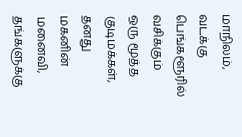மாநிலம், வடக்கு பெங்களூரில் வசிக்கும் ஒரு மூத்த குடிமக்கள், தனது மகனின் மனைவி, தங்களுக்கு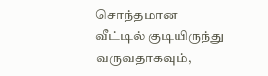சொந்தமான வீட்டில் குடியிருந்து வருவதாகவும்,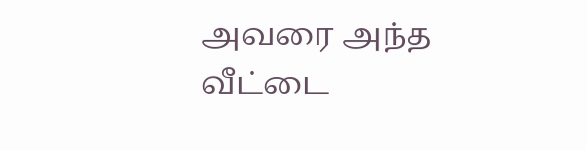அவரை அந்த வீட்டை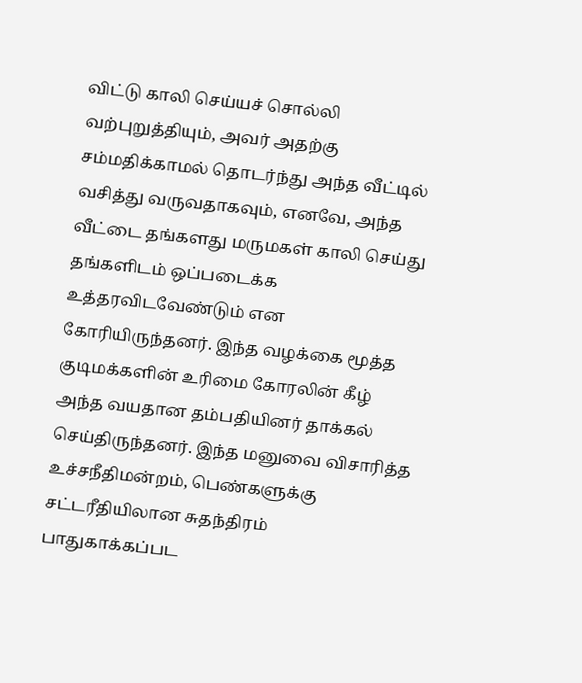விட்டு காலி செய்யச் சொல்லி வற்புறுத்தியும், அவர் அதற்கு சம்மதிக்காமல் தொடர்ந்து அந்த வீட்டில் வசித்து வருவதாகவும், எனவே, அந்த வீட்டை தங்களது மருமகள் காலி செய்து தங்களிடம் ஒப்படைக்க உத்தரவிடவேண்டும் என கோரியிருந்தனர். இந்த வழக்கை மூத்த குடிமக்களின் உரிமை கோரலின் கீழ் அந்த வயதான தம்பதியினர் தாக்கல் செய்திருந்தனர். இந்த மனுவை விசாரித்த உச்சநீதிமன்றம், பெண்களுக்கு சட்டரீதியிலான சுதந்திரம் பாதுகாக்கப்பட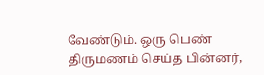வேண்டும். ஒரு பெண் திருமணம் செய்த பின்னர்,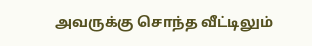அவருக்கு சொந்த வீட்டிலும்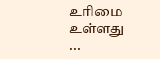உரிமை உள்ளது ...